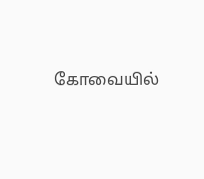கோவையில்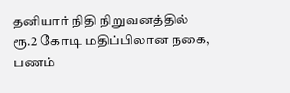தனியார் நிதி நிறுவனத்தில் ரூ.2 கோடி மதிப்பிலான நகை, பணம்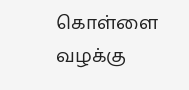கொள்ளை வழக்கு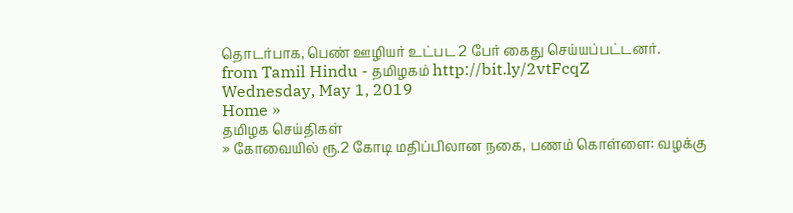தொடர்பாக, பெண் ஊழியர் உட்பட 2 பேர் கைது செய்யப்பட்டனர்.
from Tamil Hindu - தமிழகம் http://bit.ly/2vtFcqZ
Wednesday, May 1, 2019
Home »
தமிழக செய்திகள்
» கோவையில் ரூ.2 கோடி மதிப்பிலான நகை, பணம் கொள்ளை: வழக்கு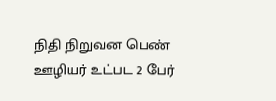நிதி நிறுவன பெண் ஊழியர் உட்பட 2 பேர்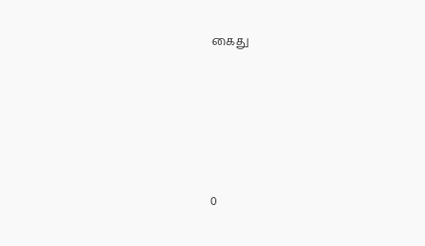கைது







0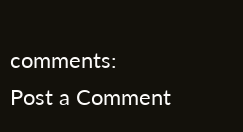comments:
Post a Comment